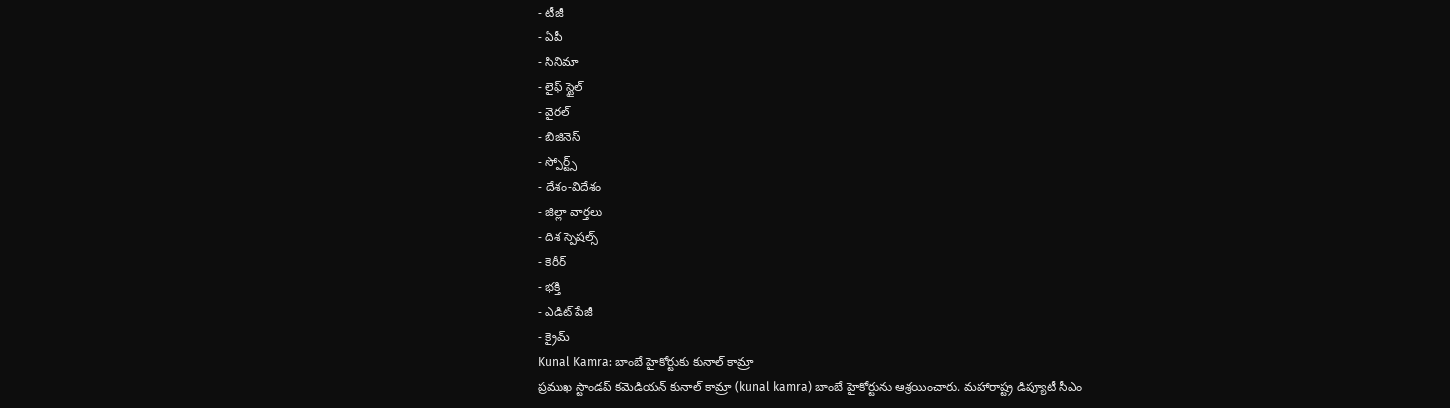- టీజీ
- ఏపీ
- సినిమా
- లైఫ్ స్టైల్
- వైరల్
- బిజినెస్
- స్పోర్ట్స్
- దేశం-విదేశం
- జిల్లా వార్తలు
- దిశ స్పెషల్స్
- కెరీర్
- భక్తి
- ఎడిట్ పేజీ
- క్రైమ్
Kunal Kamra: బాంబే హైకోర్టుకు కునాల్ కామ్రా
ప్రముఖ స్టాండప్ కమెడియన్ కునాల్ కామ్రా (kunal kamra) బాంబే హైకోర్టును ఆశ్రయించారు. మహారాష్ట్ర డిప్యూటీ సీఎం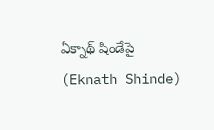ఏక్నాథ్ షిండేపై (Eknath Shinde)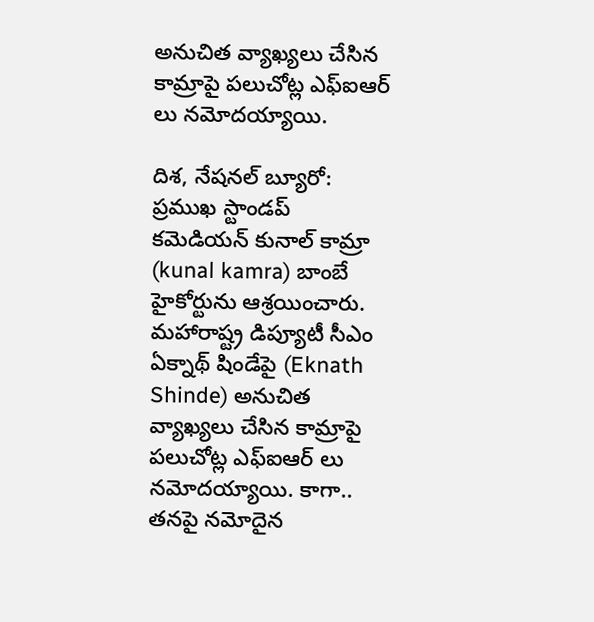అనుచిత వ్యాఖ్యలు చేసిన కామ్రాపై పలుచోట్ల ఎఫ్ఐఆర్ లు నమోదయ్యాయి.

దిశ, నేషనల్ బ్యూరో: ప్రముఖ స్టాండప్ కమెడియన్ కునాల్ కామ్రా (kunal kamra) బాంబే హైకోర్టును ఆశ్రయించారు. మహారాష్ట్ర డిప్యూటీ సీఎం ఏక్నాథ్ షిండేపై (Eknath Shinde) అనుచిత వ్యాఖ్యలు చేసిన కామ్రాపై పలుచోట్ల ఎఫ్ఐఆర్ లు నమోదయ్యాయి. కాగా.. తనపై నమోదైన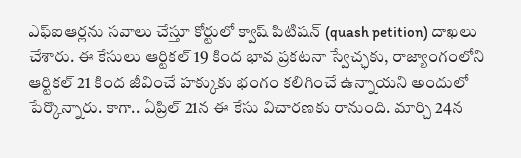ఎఫ్ఐఆర్లను సవాలు చేస్తూ కోర్టులో క్వాష్ పిటిషన్ (quash petition) దాఖలు చేశారు. ఈ కేసులు ఆర్టికల్ 19 కింద భావ ప్రకటనా స్వేచ్ఛకు, రాజ్యాంగంలోని ఆర్టికల్ 21 కింద జీవించే హక్కుకు భంగం కలిగించే ఉన్నాయని అందులో పేర్కొన్నారు. కాగా.. ఏప్రిల్ 21న ఈ కేసు విచారణకు రానుంది. మార్చి 24న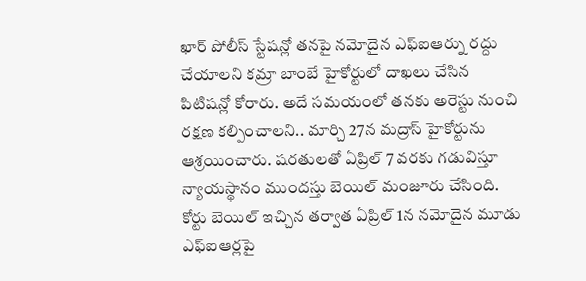ఖార్ పోలీస్ స్టేషన్లో తనపై నమోదైన ఎఫ్ఐఆర్ను రద్దు చేయాలని కమ్రా బాంబే హైకోర్టులో దాఖలు చేసిన పిటిషన్లో కోరారు. అదే సమయంలో తనకు అరెస్టు నుంచి రక్షణ కల్పించాలని.. మార్చి 27న మద్రాస్ హైకోర్టును ఆశ్రయించారు. షరతులతో ఏప్రిల్ 7 వరకు గడువిస్తూ న్యాయస్థానం ముందస్తు బెయిల్ మంజూరు చేసింది. కోర్టు బెయిల్ ఇచ్చిన తర్వాత ఏప్రిల్ 1న నమోదైన మూడు ఎఫ్ఐఆర్లపై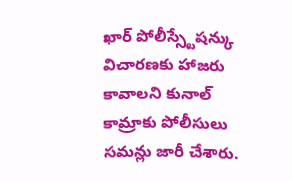ఖార్ పోలీస్స్టేషన్కు విచారణకు హాజరు కావాలని కునాల్ కామ్రాకు పోలీసులు సమన్లు జారీ చేశారు.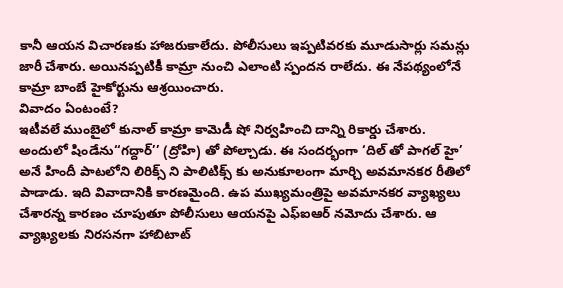కానీ ఆయన విచారణకు హాజరుకాలేదు. పోలీసులు ఇప్పటివరకు మూడుసార్లు సమన్లు జారీ చేశారు. అయినప్పటికీ కామ్రా నుంచి ఎలాంటి స్పందన రాలేదు. ఈ నేపథ్యంలోనే కామ్రా బాంబే హైకోర్టును ఆశ్రయించారు.
వివాదం ఏంటంటే?
ఇటీవలే ముంబైలో కునాల్ కామ్రా కామెడీ షో నిర్వహించి దాన్ని రికార్డు చేశారు. అందులో షిండేను‘‘గద్దార్’’ (ద్రోహి) తో పోల్చాడు. ఈ సందర్భంగా ‘దిల్ తో పాగల్ హై’ అనే హిందీ పాటలోని లిరిక్స్ ని పాలిటిక్స్ కు అనుకూలంగా మార్చి అవమానకర రీతిలో పాడాడు. ఇది వివాదానికి కారణమైంది. ఉప ముఖ్యమంత్రిపై అవమానకర వ్యాఖ్యలు చేశారన్న కారణం చూపుతూ పోలీసులు ఆయనపై ఎఫ్ఐఆర్ నమోదు చేశారు. ఆ వ్యాఖ్యలకు నిరసనగా హాబిటాట్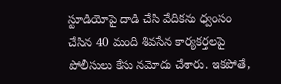స్టూడియోపై దాడి చేసి వేదికను ధ్వంసం చేసిన 40 మంది శివసేన కార్యకర్తలపై పోలీసులు కేసు నమోదు చేశారు. ఇకపోతే,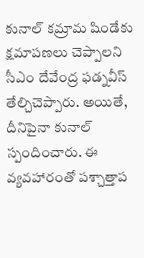కునాల్ కమ్రామ షిండేకు క్షమాపణలు చెప్పాలని సీఎం దేవేంద్ర ఫడ్నవీస్ తేల్చిచెప్పారు. అయితే, దీనిపైనా కునాల్ స్పందించారు. ఈ వ్యవహారంతో పశ్చాత్తాప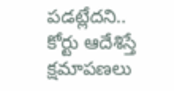పడట్లేదని.. కోర్టు ఆదేశిస్తే క్షమాపణలు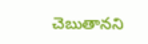చెబుతానని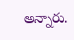అన్నారు.